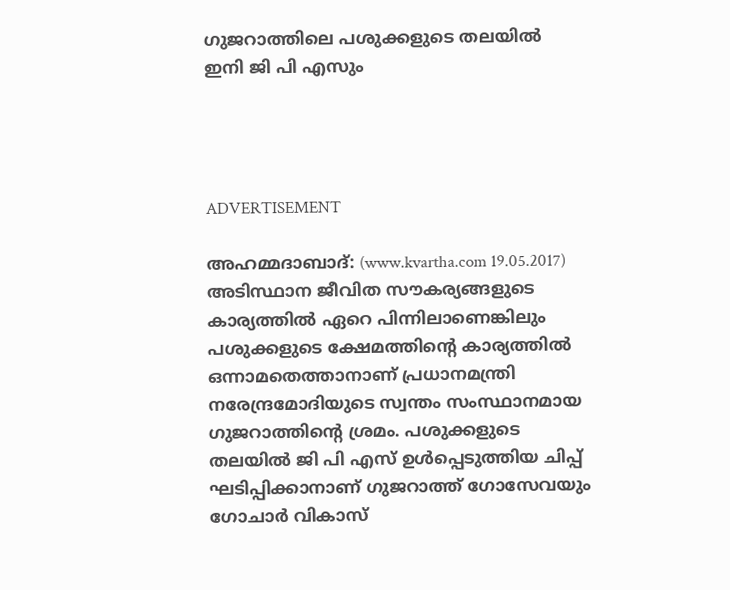ഗുജറാത്തിലെ പശുക്കളുടെ തലയില്‍ ഇനി ജി പി എസും




ADVERTISEMENT

അഹമ്മദാബാദ്: (www.kvartha.com 19.05.2017) അടിസ്ഥാന ജീവിത സൗകര്യങ്ങളുടെ കാര്യത്തില്‍ ഏറെ പിന്നിലാണെങ്കിലും പശുക്കളുടെ ക്ഷേമത്തിന്റെ കാര്യത്തില്‍ ഒന്നാമതെത്താനാണ് പ്രധാനമന്ത്രി നരേന്ദ്രമോദിയുടെ സ്വന്തം സംസ്ഥാനമായ ഗുജറാത്തിന്റെ ശ്രമം. പശുക്കളുടെ തലയില്‍ ജി പി എസ് ഉള്‍പ്പെടുത്തിയ ചിപ്പ് ഘടിപ്പിക്കാനാണ് ഗുജറാത്ത് ഗോസേവയും ഗോചാര്‍ വികാസ്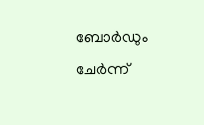ബോര്‍ഡും ചേര്‍ന്ന്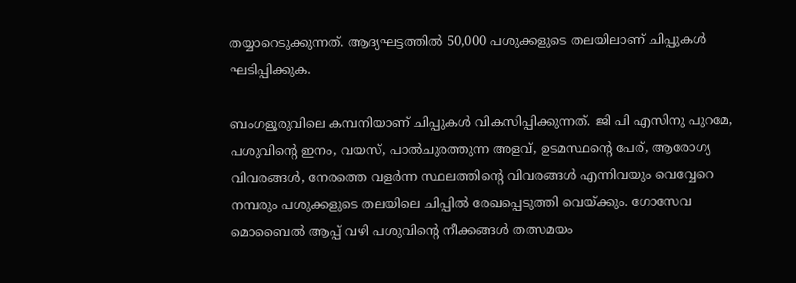തയ്യാറെടുക്കുന്നത്. ആദ്യഘട്ടത്തില്‍ 50,000 പശുക്കളുടെ തലയിലാണ് ചിപ്പുകള്‍ ഘടിപ്പിക്കുക.

ബംഗളൂരുവിലെ കമ്പനിയാണ് ചിപ്പുകള്‍ വികസിപ്പിക്കുന്നത്. ജി പി എസിനു പുറമേ, പശുവിന്റെ ഇനം, വയസ്, പാല്‍ചുരത്തുന്ന അളവ്, ഉടമസ്ഥന്റെ പേര്, ആരോഗ്യ വിവരങ്ങള്‍, നേരത്തെ വളര്‍ന്ന സ്ഥലത്തിന്റെ വിവരങ്ങള്‍ എന്നിവയും വെവ്വേറെ നമ്പരും പശുക്കളുടെ തലയിലെ ചിപ്പില്‍ രേഖപ്പെടുത്തി വെയ്ക്കും. ഗോസേവ മൊബൈല്‍ ആപ്പ് വഴി പശുവിന്റെ നീക്കങ്ങള്‍ തത്സമയം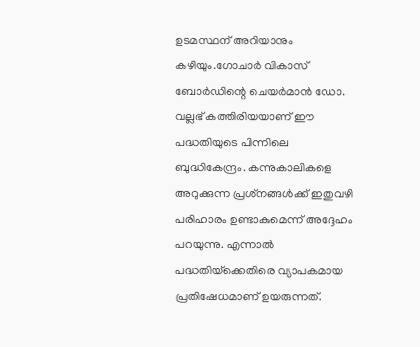ഉടമസ്ഥന് അറിയാനും കഴിയും.ഗോചാര്‍ വികാസ് ബോര്‍ഡിന്റെ ചെയര്‍മാന്‍ ഡോ. വല്ലഭ് കത്തിരിയയാണ് ഈ പദ്ധതിയുടെ പിന്നിലെ ബുദ്ധികേന്ദ്രം. കന്നുകാലികളെ അറുക്കുന്ന പ്രശ്‌നങ്ങള്‍ക്ക് ഇതുവഴി പരിഹാരം ഉണ്ടാകുമെന്ന് അദ്ദേഹം പറയുന്നു. എന്നാല്‍ പദ്ധതിയ്‌ക്കെതിരെ വ്യാപകമായ പ്രതിഷേധമാണ് ഉയരുന്നത്.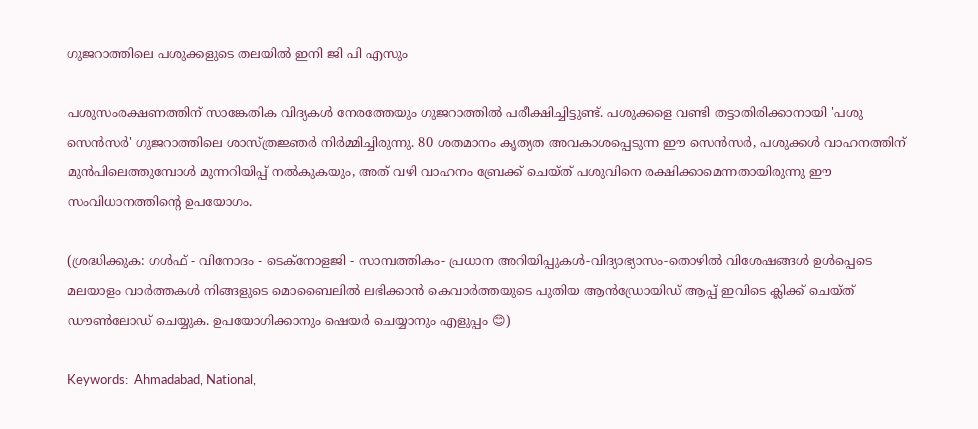ഗുജറാത്തിലെ പശുക്കളുടെ തലയില്‍ ഇനി ജി പി എസും

പശുസംരക്ഷണത്തിന് സാങ്കേതിക വിദ്യകള്‍ നേരത്തേയും ഗുജറാത്തില്‍ പരീക്ഷിച്ചിട്ടുണ്ട്. പശുക്കളെ വണ്ടി തട്ടാതിരിക്കാനായി 'പശു സെന്‍സര്‍' ഗുജറാത്തിലെ ശാസ്ത്രജ്ഞര്‍ നിര്‍മ്മിച്ചിരുന്നു. 80 ശതമാനം കൃത്യത അവകാശപ്പെടുന്ന ഈ സെന്‍സര്‍, പശുക്കള്‍ വാഹനത്തിന് മുന്‍പിലെത്തുമ്പോള്‍ മുന്നറിയിപ്പ് നല്‍കുകയും, അത് വഴി വാഹനം ബ്രേക്ക് ചെയ്ത് പശുവിനെ രക്ഷിക്കാമെന്നതായിരുന്നു ഈ സംവിധാനത്തിന്റെ ഉപയോഗം.

(ശ്രദ്ധിക്കുക: ഗൾഫ് - വിനോദം - ടെക്നോളജി - സാമ്പത്തികം- പ്രധാന അറിയിപ്പുകൾ-വിദ്യാഭ്യാസം-തൊഴിൽ വിശേഷങ്ങൾ ഉൾപ്പെടെ മലയാളം വാർത്തകൾ നിങ്ങളുടെ മൊബൈലിൽ ലഭിക്കാൻ കെവാർത്തയുടെ പുതിയ ആൻഡ്രോയിഡ് ആപ്പ് ഇവിടെ ക്ലിക്ക് ചെയ്ത് ഡൗൺലോഡ് ചെയ്യുക. ഉപയോഗിക്കാനും ഷെയർ ചെയ്യാനും എളുപ്പം 😊)

Keywords:  Ahmadabad, National,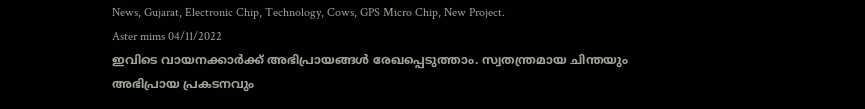News, Gujarat, Electronic Chip, Technology, Cows, GPS Micro Chip, New Project.
Aster mims 04/11/2022
ഇവിടെ വായനക്കാർക്ക് അഭിപ്രായങ്ങൾ രേഖപ്പെടുത്താം. സ്വതന്ത്രമായ ചിന്തയും അഭിപ്രായ പ്രകടനവും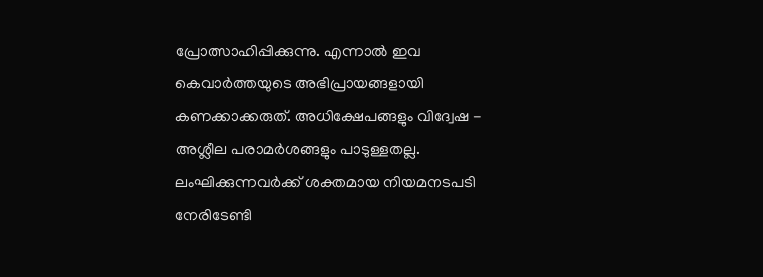പ്രോത്സാഹിപ്പിക്കുന്നു. എന്നാൽ ഇവ കെവാർത്തയുടെ അഭിപ്രായങ്ങളായി കണക്കാക്കരുത്. അധിക്ഷേപങ്ങളും വിദ്വേഷ - അശ്ലീല പരാമർശങ്ങളും പാടുള്ളതല്ല. ലംഘിക്കുന്നവർക്ക് ശക്തമായ നിയമനടപടി നേരിടേണ്ടി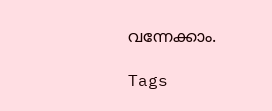വന്നേക്കാം.

Tags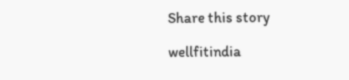Share this story

wellfitindia